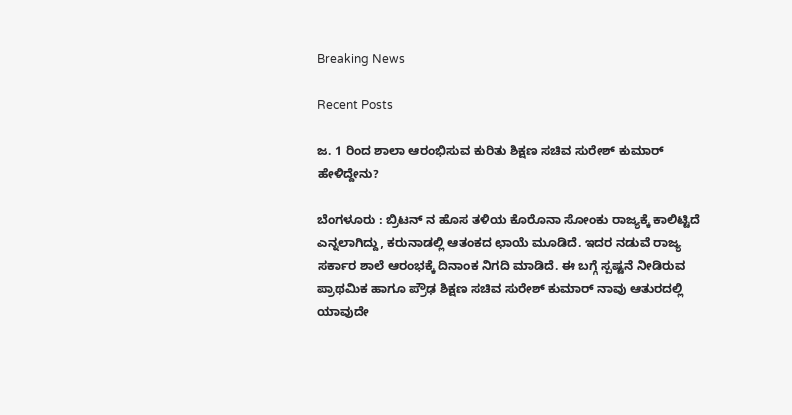Breaking News

Recent Posts

ಜ. 1 ರಿಂದ ಶಾಲಾ ಆರಂಭಿಸುವ ಕುರಿತು ಶಿಕ್ಷಣ ಸಚಿವ ಸುರೇಶ್ ಕುಮಾರ್ ಹೇಳಿದ್ದೇನು?

ಬೆಂಗಳೂರು : ಬ್ರಿಟನ್ ನ ಹೊಸ ತಳಿಯ ಕೊರೊನಾ ಸೋಂಕು ರಾಜ್ಯಕ್ಕೆ ಕಾಲಿಟ್ಟಿದೆ ಎನ್ನಲಾಗಿದ್ದು, ಕರುನಾಡಲ್ಲಿ ಆತಂಕದ ಛಾಯೆ ಮೂಡಿದೆ. ಇದರ ನಡುವೆ ರಾಜ್ಯ ಸರ್ಕಾರ ಶಾಲೆ ಆರಂಭಕ್ಕೆ ದಿನಾಂಕ ನಿಗದಿ ಮಾಡಿದೆ. ಈ ಬಗ್ಗೆ ಸ್ಪಷ್ಟನೆ ನೀಡಿರುವ ಪ್ರಾಥಮಿಕ ಹಾಗೂ ಪ್ರೌಢ ಶಿಕ್ಷಣ ಸಚಿವ ಸುರೇಶ್ ಕುಮಾರ್ ನಾವು ಆತುರದಲ್ಲಿ ಯಾವುದೇ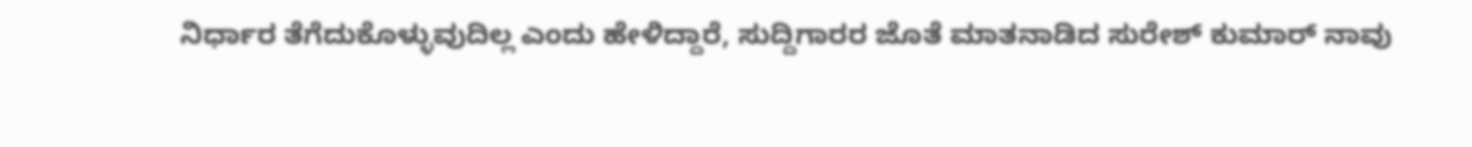ನಿರ್ಧಾರ ತೆಗೆದುಕೊಳ್ಳುವುದಿಲ್ಲ ಎಂದು ಹೇಳಿದ್ದಾರೆ, ಸುದ್ದಿಗಾರರ ಜೊತೆ ಮಾತನಾಡಿದ ಸುರೇಶ್ ಕುಮಾರ್ ನಾವು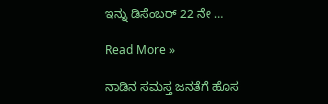ಇನ್ನು ಡಿಸೆಂಬರ್ 22 ನೇ …

Read More »

ನಾಡಿನ ಸಮಸ್ತ ಜನತೆಗೆ ಹೊಸ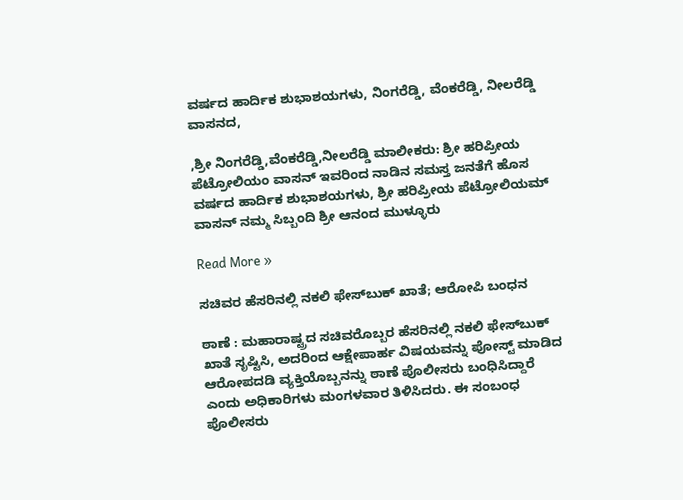ವರ್ಷದ ಹಾರ್ದಿಕ ಶುಭಾಶಯಗಳು, ನಿಂಗರೆಡ್ಡಿ, ವೆಂಕರೆಡ್ಡಿ, ನೀಲರೆಡ್ಡಿ ವಾಸನದ,

,ಶ್ರೀ ನಿಂಗರೆಡ್ಡಿ,ವೆಂಕರೆಡ್ಡಿ,ನೀಲರೆಡ್ಡಿ ಮಾಲೀಕರು: ಶ್ರೀ ಹರಿಪ್ರೀಯ ಪೆಟ್ರೋಲಿಯಂ ವಾಸನ್ ಇವರಿಂದ ನಾಡಿನ ಸಮಸ್ತ ಜನತೆಗೆ ಹೊಸ ವರ್ಷದ ಹಾರ್ದಿಕ ಶುಭಾಶಯಗಳು, ಶ್ರೀ ಹರಿಪ್ರೀಯ ಪೆಟ್ರೋಲಿಯಮ್ ವಾಸನ್ ನಮ್ಮ ಸಿಬ್ಬಂದಿ ಶ್ರೀ ಆನಂದ ಮುಳ್ಳೂರು

Read More »

ಸಚಿವರ ಹೆಸರಿನಲ್ಲಿ ನಕಲಿ ಫೇಸ್‌ಬುಕ್‌ ಖಾತೆ; ಆರೋಪಿ ಬಂಧನ

ಠಾಣೆ : ಮಹಾರಾಷ್ಟ್ರದ ಸಚಿವರೊಬ್ಬರ ಹೆಸರಿನಲ್ಲಿ ನಕಲಿ ಫೇಸ್‌ಬುಕ್‌ ಖಾತೆ ಸೃಷ್ಟಿಸಿ, ಅದರಿಂದ ಆಕ್ಷೇಪಾರ್ಹ ವಿಷಯವನ್ನು ಪೋಸ್ಟ್ ಮಾಡಿದ ಆರೋಪದಡಿ ವ್ಯಕ್ತಿಯೊಬ್ಬನನ್ನು ಠಾಣೆ ಪೊಲೀಸರು ಬಂಧಿಸಿದ್ದಾರೆ ಎಂದು ಅಧಿಕಾರಿಗಳು ಮಂಗಳವಾರ ತಿಳಿಸಿದರು. ಈ ಸಂಬಂಧ ಪೊಲೀಸರು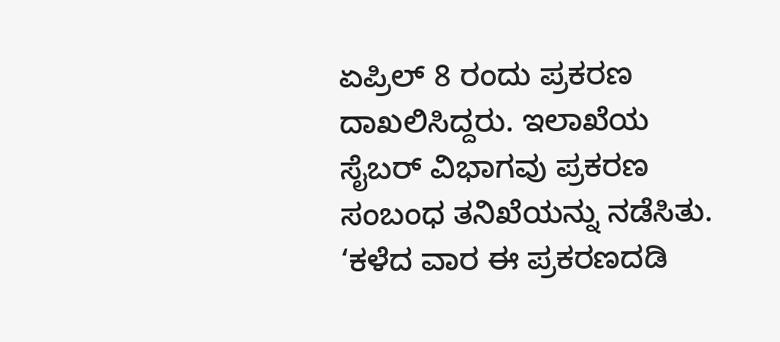ಏಪ್ರಿಲ್‌ 8 ರಂದು ಪ್ರಕರಣ ದಾಖಲಿಸಿದ್ದರು. ಇಲಾಖೆಯ ಸೈಬರ್‌ ವಿಭಾಗವು ಪ್ರಕರಣ ಸಂಬಂಧ ತನಿಖೆಯನ್ನು ನಡೆಸಿತು. ‘ಕಳೆದ ವಾರ ಈ ಪ್ರಕರಣದಡಿ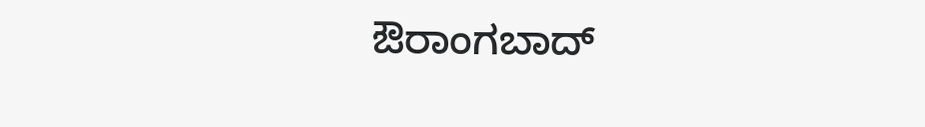ಔರಾಂಗಬಾದ್‌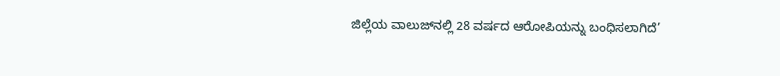ಜಿಲ್ಲೆಯ ವಾಲುಜ್‌ನಲ್ಲಿ 28 ವರ್ಷದ ಆರೋಪಿಯನ್ನು ಬಂಧಿಸಲಾಗಿದೆ’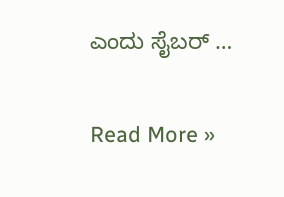ಎಂದು ಸೈಬರ್‌ …

Read More »